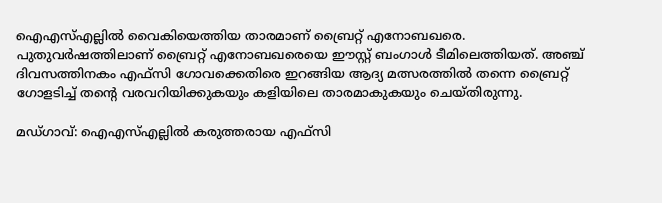ഐഎസ്എല്ലില്‍ വൈകിയെത്തിയ താരമാണ് ബ്രൈറ്റ് എനോബഖരെ. പുതുവര്‍ഷത്തിലാണ് ബ്രൈറ്റ് എനോബഖരെയെ ഈസ്റ്റ് ബംഗാള്‍ ടീമിലെത്തിയത്. അഞ്ച് ദിവസത്തിനകം എഫ്‌സി ഗോവക്കെതിരെ ഇറങ്ങിയ ആദ്യ മത്സരത്തില്‍ തന്നെ ബ്രൈറ്റ് ഗോളടിച്ച് തന്‍റെ വരവറിയിക്കുകയും കളിയിലെ താരമാകുകയും ചെയ്തിരുന്നു.

മഡ്ഗാവ്: ഐഎസ്എല്ലില്‍ കരുത്തരായ എഫ്‌സി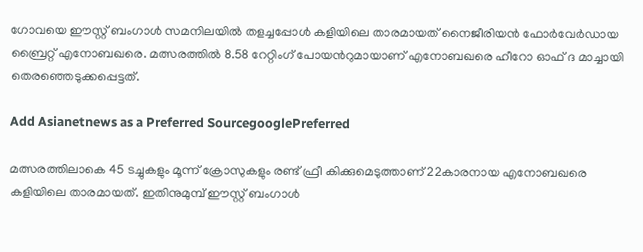ഗോവയെ ഈസ്റ്റ് ബംഗാള്‍ സമനിലയില്‍ തളച്ചപ്പോള്‍ കളിയിലെ താരമായത് നൈജീരിയന്‍ ഫോര്‍വേര്‍ഡായ ബ്രൈറ്റ് എനോബഖരെ. മത്സരത്തില്‍ 8.58 റേറ്റിംഗ് പോയന്‍റുമായാണ് എനോബഖരെ ഹീറോ ഓഫ് ദ മാച്ചായി തെരഞ്ഞെടുക്കപ്പെട്ടത്.

Add Asianetnews as a Preferred SourcegooglePreferred

മത്സരത്തിലാകെ 45 ടച്ചുകളും മൂന്ന് ക്രോസുകളും രണ്ട് ഫ്രീ കിക്കുമെടുത്താണ് 22കാരനായ എനോബഖരെ കളിയിലെ താരമായത്. ഇതിനുമുമ്പ് ഈസ്റ്റ് ബംഗാള്‍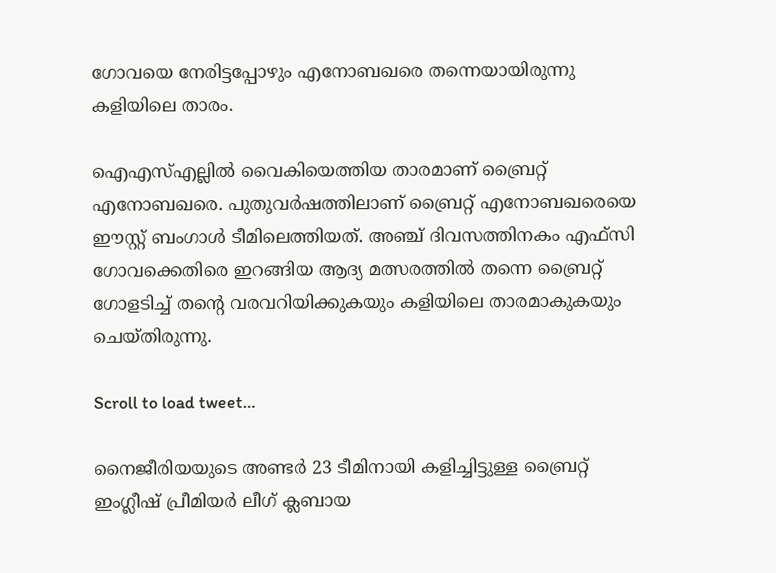ഗോവയെ നേരിട്ടപ്പോഴും എനോബഖരെ തന്നെയായിരുന്നു കളിയിലെ താരം.

ഐഎസ്എല്ലില്‍ വൈകിയെത്തിയ താരമാണ് ബ്രൈറ്റ് എനോബഖരെ. പുതുവര്‍ഷത്തിലാണ് ബ്രൈറ്റ് എനോബഖരെയെ ഈസ്റ്റ് ബംഗാള്‍ ടീമിലെത്തിയത്. അഞ്ച് ദിവസത്തിനകം എഫ്‌സി ഗോവക്കെതിരെ ഇറങ്ങിയ ആദ്യ മത്സരത്തില്‍ തന്നെ ബ്രൈറ്റ് ഗോളടിച്ച് തന്‍റെ വരവറിയിക്കുകയും കളിയിലെ താരമാകുകയും ചെയ്തിരുന്നു.

Scroll to load tweet…

നൈജീരിയയുടെ അണ്ടർ 23 ടീമിനായി കളിച്ചിട്ടുള്ള ബ്രൈറ്റ് ഇംഗ്ലീഷ് പ്രീമിയർ ലീഗ് ക്ലബായ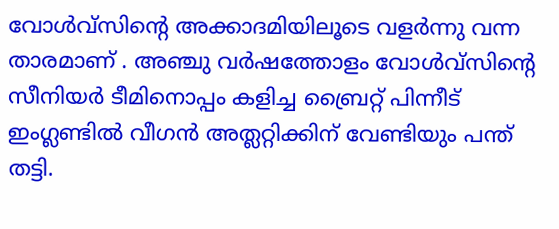വോൾവ്സിന്‍റെ അക്കാദമിയിലൂടെ വളർന്നു വന്ന താരമാണ് . അഞ്ചു വർഷത്തോളം വോൾവ്സിന്‍റെ സീനിയർ ടീമിനൊപ്പം കളിച്ച ബ്രൈറ്റ് പിന്നീട് ഇംഗ്ലണ്ടിൽ വീഗൻ അത്ലറ്റിക്കിന് വേണ്ടിയും പന്ത് തട്ടി.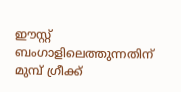ഈസ്റ്റ് ബംഗാളിലെത്തുന്നതിന് മുമ്പ് ഗ്രീക്ക്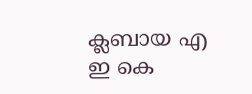ക്ലബായ എ ഇ കെ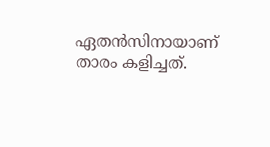ഏതൻസിനായാണ് താരം കളിച്ചത്.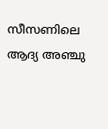സീസണിലെ ആദ്യ അഞ്ചു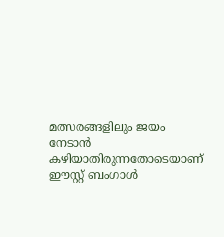മത്സരങ്ങളിലും ജയം നേടാന്‍ കഴിയാതിരുന്നതോടെയാണ് ഈസ്റ്റ് ബംഗാള്‍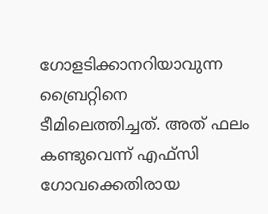ഗോളടിക്കാനറിയാവുന്ന ബ്രൈറ്റിനെ ടീമിലെത്തിച്ചത്. അത് ഫലം കണ്ടുവെന്ന് എഫ്‌സി ഗോവക്കെതിരായ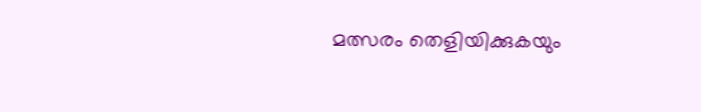മത്സരം തെളിയിക്കുകയും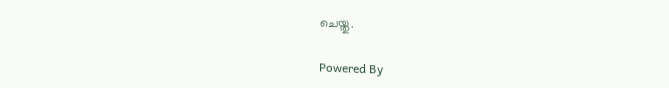ചെയ്തു.

Powered By